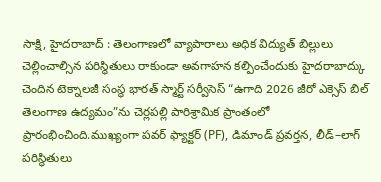సాక్షి, హైదరాబాద్ : తెలంగాణలో వ్యాపారాలు అధిక విద్యుత్ బిల్లులు చెల్లించాల్సిన పరిస్థితులు రాకుండా అవగాహన కల్పించేందుకు హైదరాబాద్కు చెందిన టెక్నాలజీ సంస్థ భారత్ స్మార్ట్ సర్వీసెస్ “ఉగాది 2026 జీరో ఎక్సెస్ బిల్ తెలంగాణ ఉద్యమం”ను చెర్లపల్లి పారిశ్రామిక ప్రాంతంలో ప్రారంభించింది.ముఖ్యంగా పవర్ ఫ్యాక్టర్ (PF), డిమాండ్ ప్రవర్తన, లీడ్–లాగ్ పరిస్థితులు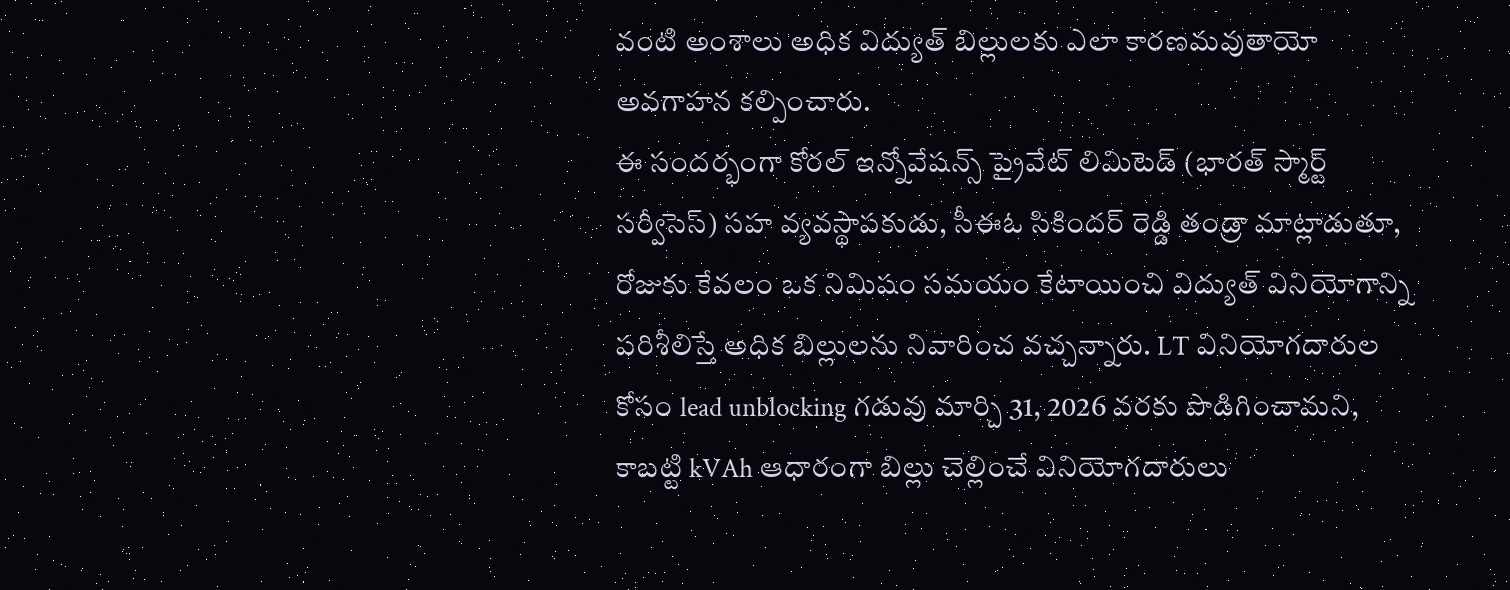వంటి అంశాలు అధిక విద్యుత్ బిల్లులకు ఎలా కారణమవుతాయో అవగాహన కల్పించారు.
ఈ సందర్భంగా కోరల్ ఇన్నోవేషన్స్ ప్రైవేట్ లిమిటెడ్ (భారత్ స్మార్ట్ సర్వీసెస్) సహ వ్యవస్థాపకుడు, సీఈఓ సికిందర్ రెడ్డి తండ్రా మాట్లాడుతూ, రోజుకు కేవలం ఒక నిమిషం సమయం కేటాయించి విద్యుత్ వినియోగాన్ని పరిశీలిస్తే అధిక బిల్లులను నివారించ వచ్చన్నారు. LT వినియోగదారుల కోసం lead unblocking గడువు మార్చి 31, 2026 వరకు పొడిగించామని, కాబట్టి kVAh ఆధారంగా బిల్లు చెల్లించే వినియోగదారులు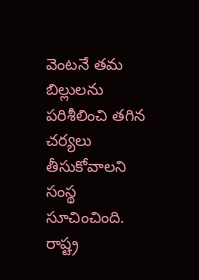వెంటనే తమ బిల్లులను పరిశీలించి తగిన చర్యలు తీసుకోవాలని సంస్థ సూచించింది. రాష్ట్ర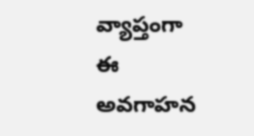వ్యాప్తంగా ఈ అవగాహన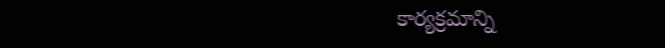కార్యక్రమాన్ని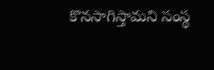కొనసాగిస్తామని సంస్థ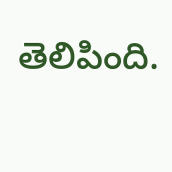తెలిపింది.